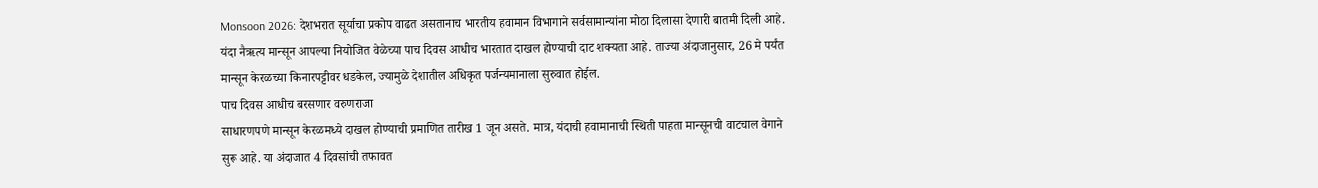Monsoon 2026: देशभरात सूर्याचा प्रकोप वाढत असतानाच भारतीय हवामान विभागाने सर्वसामान्यांना मोठा दिलासा देणारी बातमी दिली आहे. यंदा नैऋत्य मान्सून आपल्या नियोजित वेळेच्या पाच दिवस आधीच भारतात दाखल होण्याची दाट शक्यता आहे. ताज्या अंदाजानुसार, 26 मे पर्यंत मान्सून केरळच्या किनारपट्टीवर धडकेल, ज्यामुळे देशातील अधिकृत पर्जन्यमानाला सुरुवात होईल.
पाच दिवस आधीच बरसणार वरुणराजा
साधारणपणे मान्सून केरळमध्ये दाखल होण्याची प्रमाणित तारीख 1 जून असते. मात्र, यंदाची हवामानाची स्थिती पाहता मान्सूनची वाटचाल वेगाने सुरू आहे. या अंदाजात 4 दिवसांची तफावत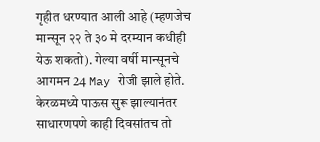गृहीत धरण्यात आली आहे (म्हणजेच मान्सून २२ ते ३० मे दरम्यान कधीही येऊ शकतो). गेल्या वर्षी मान्सूनचे आगमन 24 May रोजी झाले होते. केरळमध्ये पाऊस सुरू झाल्यानंतर साधारणपणे काही दिवसांतच तो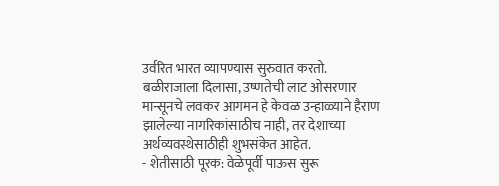उर्वरित भारत व्यापण्यास सुरुवात करतो.
बळीराजाला दिलासा, उष्णतेची लाट ओसरणार
मान्सूनचे लवकर आगमन हे केवळ उन्हाळ्याने हैराण झालेल्या नागरिकांसाठीच नाही, तर देशाच्या अर्थव्यवस्थेसाठीही शुभसंकेत आहेत.
- शेतीसाठी पूरक: वेळेपूर्वी पाऊस सुरू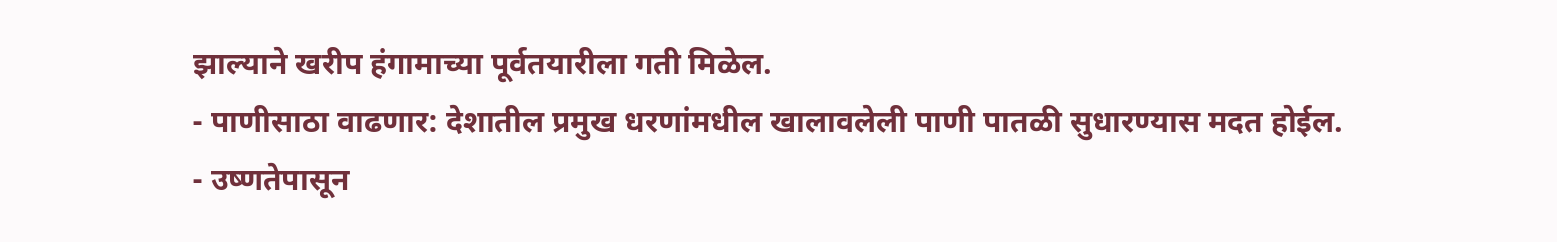झाल्याने खरीप हंगामाच्या पूर्वतयारीला गती मिळेल.
- पाणीसाठा वाढणार: देशातील प्रमुख धरणांमधील खालावलेली पाणी पातळी सुधारण्यास मदत होईल.
- उष्णतेपासून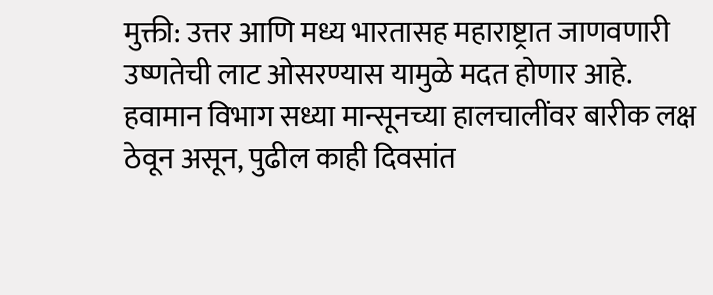मुक्ती: उत्तर आणि मध्य भारतासह महाराष्ट्रात जाणवणारी उष्णतेची लाट ओसरण्यास यामुळे मदत होणार आहे.
हवामान विभाग सध्या मान्सूनच्या हालचालींवर बारीक लक्ष ठेवून असून, पुढील काही दिवसांत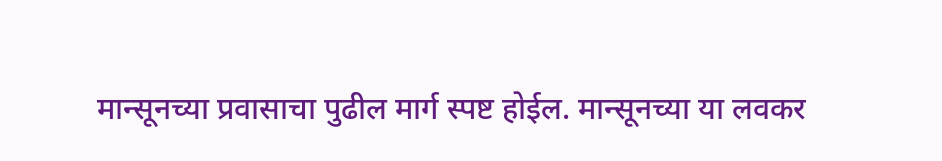मान्सूनच्या प्रवासाचा पुढील मार्ग स्पष्ट होईल. मान्सूनच्या या लवकर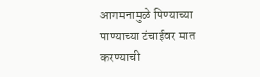आगमनामुळे पिण्याच्या पाण्याच्या टंचाईवर मात करण्याची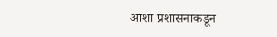आशा प्रशासनाकडून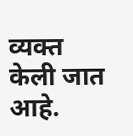व्यक्त केली जात आहे.